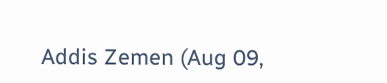Addis Zemen (Aug 09,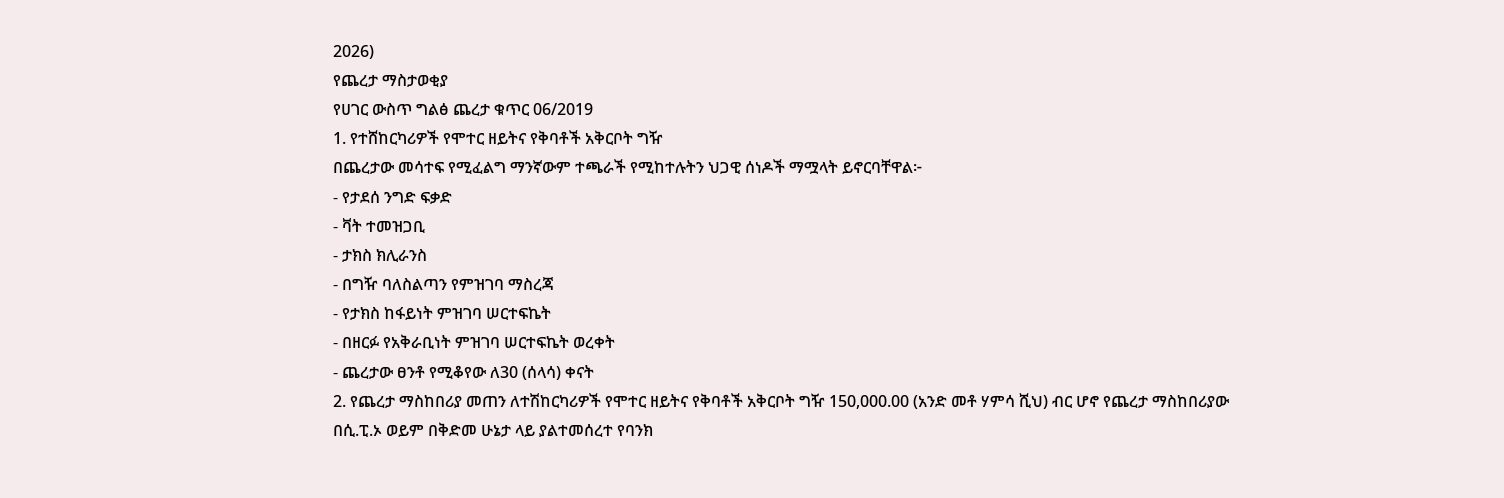2026)
የጨረታ ማስታወቂያ
የሀገር ውስጥ ግልፅ ጨረታ ቁጥር 06/2019
1. የተሸከርካሪዎች የሞተር ዘይትና የቅባቶች አቅርቦት ግዥ
በጨረታው መሳተፍ የሚፈልግ ማንኛውም ተጫራች የሚከተሉትን ህጋዊ ሰነዶች ማሟላት ይኖርባቸዋል፦
- የታደሰ ንግድ ፍቃድ
- ቫት ተመዝጋቢ
- ታክስ ክሊራንስ
- በግዥ ባለስልጣን የምዝገባ ማስረጃ
- የታክስ ከፋይነት ምዝገባ ሠርተፍኬት
- በዘርፉ የአቅራቢነት ምዝገባ ሠርተፍኬት ወረቀት
- ጨረታው ፀንቶ የሚቆየው ለ30 (ሰላሳ) ቀናት
2. የጨረታ ማስከበሪያ መጠን ለተሽከርካሪዎች የሞተር ዘይትና የቅባቶች አቅርቦት ግዥ 150,000.00 (አንድ መቶ ሃምሳ ሺህ) ብር ሆኖ የጨረታ ማስከበሪያው በሲ.ፒ.ኦ ወይም በቅድመ ሁኔታ ላይ ያልተመሰረተ የባንክ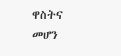ዋስትና መሆን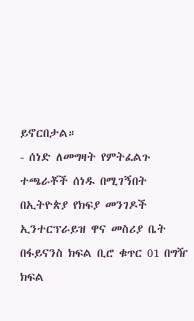ይኖርበታል።
- ሰነድ ለመግዛት የምትፈልጉ ተጫራቾች ሰነዱ በሚገኝበት በኢትዮጵያ የክፍያ መንገዶች ኢንተርፕራይዝ ዋና መስሪያ ቤት በፋይናንስ ክፍል ቢሮ ቁጥር 01 በግዥ ክፍል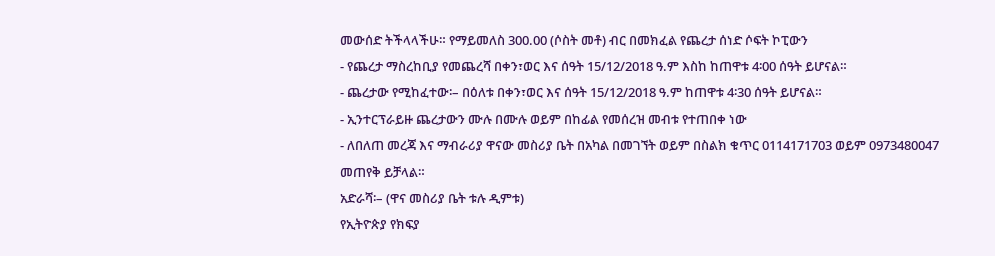መውሰድ ትችላላችሁ። የማይመለስ 300.00 (ሶስት መቶ) ብር በመክፈል የጨረታ ሰነድ ሶፍት ኮፒውን
- የጨረታ ማስረከቢያ የመጨረሻ በቀን፣ወር እና ሰዓት 15/12/2018 ዓ.ም እስከ ከጠዋቱ 4፡00 ሰዓት ይሆናል።
- ጨረታው የሚከፈተው፡– በዕለቱ በቀን፣ወር እና ሰዓት 15/12/2018 ዓ.ም ከጠዋቱ 4፡30 ሰዓት ይሆናል።
- ኢንተርፕራይዙ ጨረታውን ሙሉ በሙሉ ወይም በከፊል የመሰረዝ መብቱ የተጠበቀ ነው
- ለበለጠ መረጃ እና ማብራሪያ ዋናው መስሪያ ቤት በአካል በመገኘት ወይም በስልክ ቁጥር 0114171703 ወይም 0973480047 መጠየቅ ይቻላል።
አድራሻ፡– (ዋና መስሪያ ቤት ቱሉ ዲምቱ)
የኢትዮጵያ የክፍያ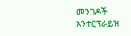መንገዶች አንተርፕራይዝ